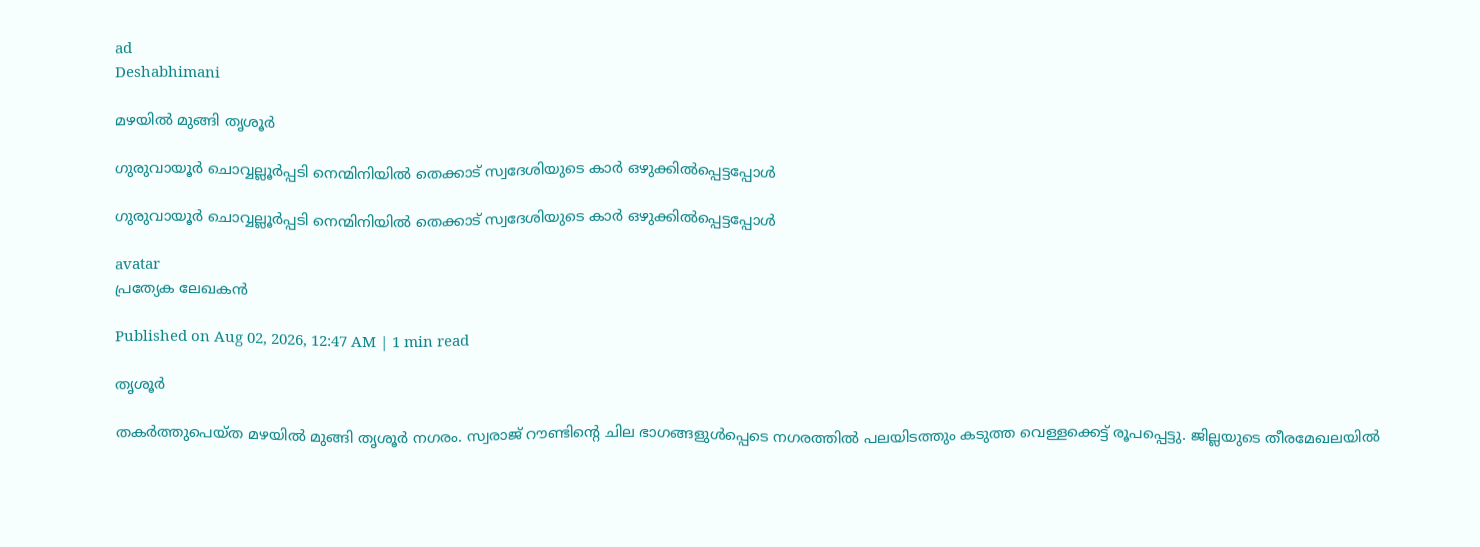ad
Deshabhimani

മഴയിൽ മുങ്ങി തൃശൂർ

ഗുരുവായൂർ ചൊവ്വല്ലൂർപ്പടി നെന്മിനിയിൽ തെക്കാട് സ്വദേശിയുടെ കാര്‍ ഒഴുക്കില്‍പ്പെട്ടപ്പോള്‍

ഗുരുവായൂർ ചൊവ്വല്ലൂർപ്പടി നെന്മിനിയിൽ തെക്കാട് സ്വദേശിയുടെ കാര്‍ ഒഴുക്കില്‍പ്പെട്ടപ്പോള്‍

avatar
പ്രത്യേക ലേഖകൻ

Published on Aug 02, 2026, 12:47 AM | 1 min read

തൃശൂർ

തകർത്തുപെയ്‌ത മഴയിൽ മുങ്ങി തൃശൂർ നഗരം. സ്വരാജ്‌ റ‍ൗണ്ടിന്റെ ചില ഭാഗങ്ങളുൾപ്പെടെ നഗരത്തിൽ പലയിടത്തും കടുത്ത വെള്ളക്കെട്ട്‌ രൂപപ്പെട്ടു. ജില്ലയുടെ തീരമേഖലയിൽ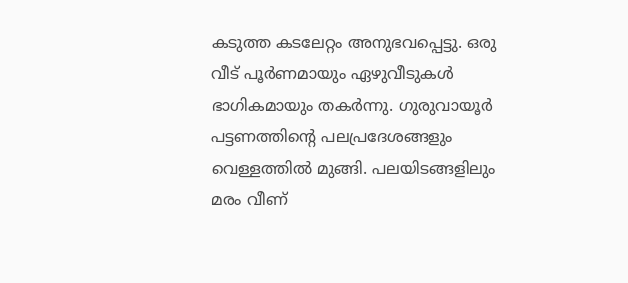കടുത്ത കടലേറ്റം അനുഭവപ്പെട്ടു. ഒരു വീട്‌ പൂർണമായും ഏഴുവീടുകൾ ഭാഗികമായും തകർന്നു. ഗുരുവായൂർ പട്ടണത്തിന്റെ പലപ്രദേശങ്ങളും വെള്ളത്തിൽ മുങ്ങി. പലയിടങ്ങളിലും മരം വീണ്‌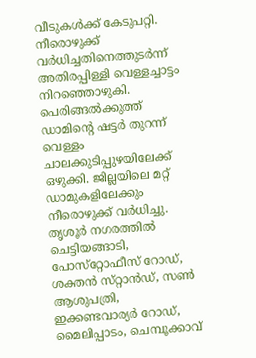വീടുകൾക്ക്‌ കേടുപറ്റി. നീരൊഴുക്ക്‌ വർധിച്ചതിനെത്തുടർന്ന്‌ അതിരപ്പിള്ളി വെള്ളച്ചാട്ടം നിറഞ്ഞൊഴുകി. പെരിങ്ങൽക്കുത്ത്‌ ഡാമിന്റെ ഷട്ടർ തുറന്ന്‌ വെള്ളം ചാലക്കുടിപ്പുഴയിലേക്ക്‌ ഒഴുക്കി. ജില്ലയിലെ മറ്റ്‌ ഡാമുകളിലേക്കും നീരൊഴുക്ക്‌ വർധിച്ചു. തൃശൂർ നഗരത്തിൽ ചെട്ടിയങ്ങാടി, പോസ്‌റ്റോഫീസ്‌ റോഡ്‌, ശക്തൻ സ്‌റ്റാൻഡ്‌, സൺ ആശുപത്രി, ഇക്കണ്ടവാര്യർ റോഡ്‌, മൈലിപ്പാടം, ചെമ്പൂക്കാവ്‌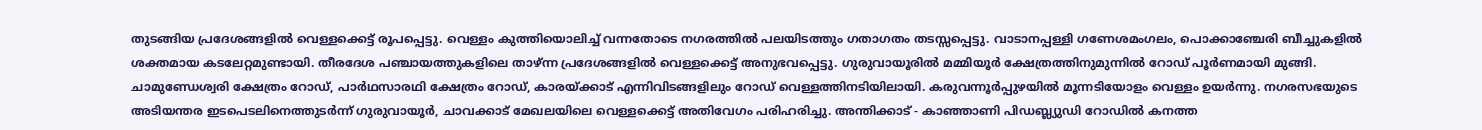തുടങ്ങിയ പ്രദേശങ്ങളിൽ വെള്ളക്കെട്ട്‌ രൂപപ്പെട്ടു. വെള്ളം കുത്തിയൊലിച്ച്‌ വന്നതോടെ നഗരത്തിൽ പലയിടത്തും ഗതാഗതം തടസ്സപ്പെട്ടു. വാടാനപ്പള്ളി ഗണേശമംഗലം, പൊക്കാഞ്ചേരി ബീച്ചുകളിൽ ശക്തമായ കടലേറ്റമുണ്ടായി. തീരദേശ പഞ്ചായത്തുകളിലെ താഴ്ന്ന പ്രദേശങ്ങളിൽ വെള്ളക്കെട്ട് അനുഭവപ്പെട്ടു. ഗുരുവായൂരിൽ മമ്മിയൂർ ക്ഷേത്രത്തിനുമുന്നിൽ റോഡ്‌ പൂർണമായി മുങ്ങി. ചാമുണ്ഡേശ്വരി ക്ഷേത്രം റോഡ്‌, പാർഥസാരഥി ക്ഷേത്രം റോഡ്‌, കാരയ്‌ക്കാട്‌ എന്നിവിടങ്ങളിലും റോഡ്‌ വെള്ളത്തിനടിയിലായി. കരുവന്നൂർപ്പുഴയിൽ മൂന്നടിയോളം വെള്ളം ഉയർന്നു. നഗരസഭയുടെ അടിയന്തര ഇടപെടലിനെത്തുടർന്ന്‌ ഗുരുവായൂർ, ചാവക്കാട് മേഖലയിലെ വെള്ളക്കെട്ട്‌ അതിവേഗം പരിഹരിച്ചു. അന്തിക്കാട് - കാഞ്ഞാണി പിഡബ്ല്യുഡി റോഡിൽ കനത്ത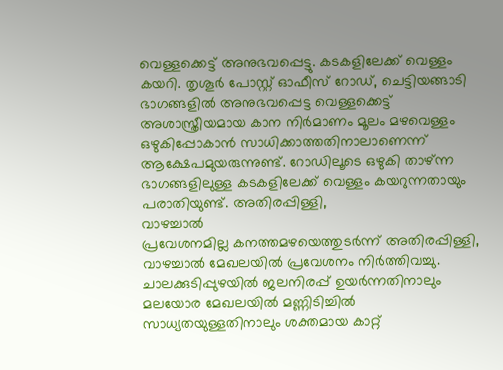വെള്ളക്കെട്ട്‌ അനുഭവപ്പെട്ടു. കടകളിലേക്ക്‌ വെള്ളം കയറി. തൃശൂർ പോസ്റ്റ് ഓഫീസ് റോഡ്, ചെട്ടിയങ്ങാടി ഭാഗങ്ങളിൽ അനുഭവപ്പെട്ട വെള്ളക്കെട്ട് അശാസ്ത്രീയമായ കാന നിർമാണം മൂലം മഴവെള്ളം ഒഴുകിപ്പോകാൻ സാധിക്കാത്തതിനാലാണെന്ന്‌ ആക്ഷേപമുയരുന്നുണ്ട്‌. റോഡിലൂടെ ഒഴുകി താഴ്‌ന്ന ഭാഗങ്ങളിലുള്ള കടകളിലേക്ക് വെള്ളം കയറുന്നതായും പരാതിയുണ്ട്‌. അതിരപ്പിള്ളി,
വാഴച്ചാല്‍
പ്രവേശനമില്ല കനത്തമഴയെത്തുടര്‍ന്ന് അതിരപ്പിള്ളി, വാഴച്ചാൽ മേഖലയിൽ പ്രവേശനം നിർത്തിവച്ചു. ചാലക്കുടിപ്പുഴയില്‍ ജലനിരപ്പ് ഉയര്‍ന്നതിനാലും മലയോര മേഖലയില്‍ മണ്ണിടിച്ചില്‍ സാധ്യതയുള്ളതിനാലും ശക്തമായ കാറ്റ്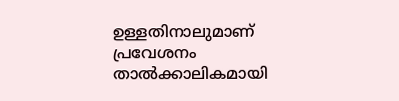ഉള്ളതിനാലുമാണ്‌ പ്രവേശനം താൽക്കാലികമായി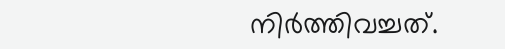നിർത്തിവച്ചത്‌.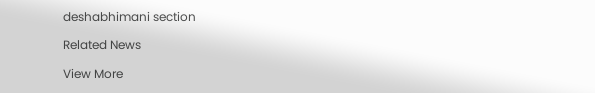deshabhimani section

Related News

View More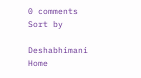0 comments
Sort by

Deshabhimani
Home